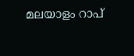മലയാളം റാപ്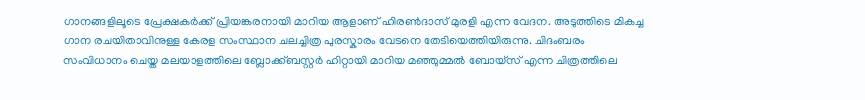ഗാനങ്ങളിലൂടെ പ്രേക്ഷകർക്ക് പ്രിയങ്കരനായി മാറിയ ആളാണ് ഹിരൺദാസ് മുരളി എന്ന വേദന. അടുത്തിടെ മികച്ച ഗാന രചയിതാവിനുള്ള കേരള സംസ്ഥാന ചലച്ചിത്ര പുരസ്കാരം വേടനെ തേടിയെത്തിയിരുന്നു. ചിദംബരം സംവിധാനം ചെയ്ത മലയാളത്തിലെ ബ്ലോക്ക്ബസ്റ്റർ ഹിറ്റായി മാറിയ മഞ്ഞുമ്മൽ ബോയ്സ് എന്ന ചിത്രത്തിലെ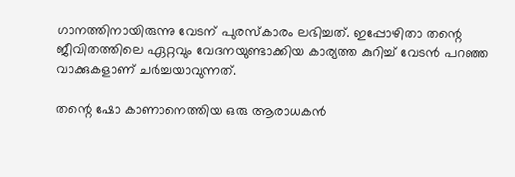ഗാനത്തിനായിരുന്നു വേടന് പുരസ്കാരം ലഭിച്ചത്. ഇപ്പോഴിതാ തന്റെ ജീവിതത്തിലെ ഏറ്റവും വേദനയുണ്ടാക്കിയ കാര്യത്ത കുറിച്ച് വേടൻ പറഞ്ഞ വാക്കുകളാണ് ചർച്ചയാവുന്നത്.

തന്റെ ഷോ കാണാനെത്തിയ ഒരു ആരാധകൻ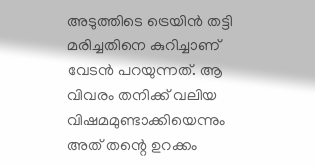അടുത്തിടെ ട്രെയിൻ തട്ടി മരിച്ചതിനെ കുറിച്ചാണ് വേടൻ പറയുന്നത്. ആ വിവരം തനിക്ക് വലിയ വിഷമമുണ്ടാക്കിയെന്നും അത് തന്റെ ഉറക്കം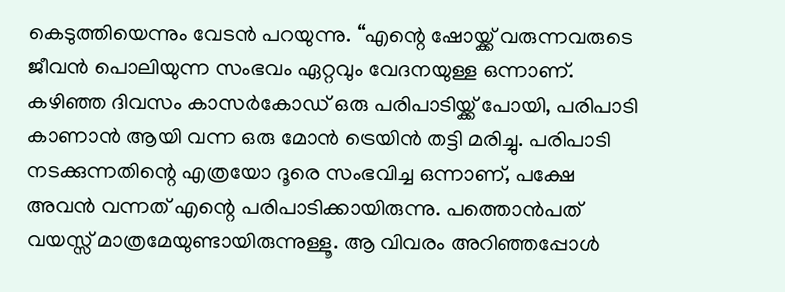കെടുത്തിയെന്നും വേടൻ പറയുന്നു. “എന്റെ ഷോയ്ക്ക് വരുന്നവരുടെ ജീവന്‍ പൊലിയുന്ന സംഭവം ഏറ്റവും വേദനയുള്ള ഒന്നാണ്. കഴിഞ്ഞ ദിവസം കാസര്‍കോഡ് ഒരു പരിപാടിയ്ക്ക് പോയി, പരിപാടി കാണാന്‍ ആയി വന്ന ഒരു മോന്‍ ട്രെയിന്‍ തട്ടി മരിച്ചു. പരിപാടി നടക്കുന്നതിന്റെ എത്രയോ ദൂരെ സംഭവിച്ച ഒന്നാണ്, പക്ഷേ അവന്‍ വന്നത് എന്റെ പരിപാടിക്കായിരുന്നു. പത്തൊന്‍പത് വയസ്സ് മാത്രമേയുണ്ടായിരുന്നുള്ളൂ. ആ വിവരം അറിഞ്ഞപ്പോള്‍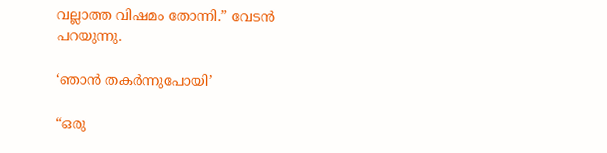വല്ലാത്ത വിഷമം തോന്നി.” വേടൻ പറയുന്നു.

‘ഞാന്‍ തകര്‍ന്നുപോയി’

“ഒരു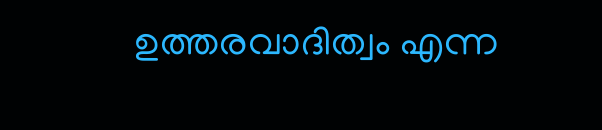ഉത്തരവാദിത്വം എന്ന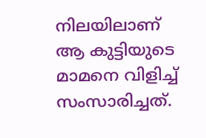നിലയിലാണ് ആ കുട്ടിയുടെ മാമനെ വിളിച്ച് സംസാരിച്ചത്.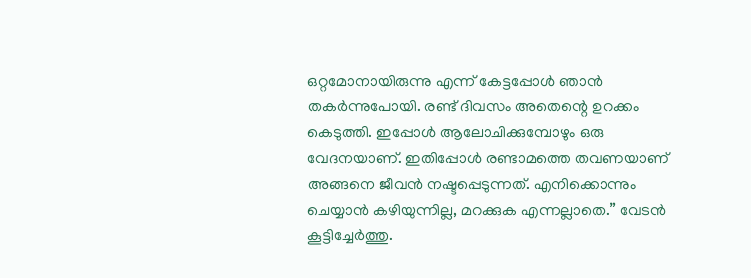ഒറ്റമോനായിരുന്നു എന്ന് കേട്ടപ്പോള്‍ ഞാന്‍ തകര്‍ന്നുപോയി. രണ്ട് ദിവസം അതെന്റെ ഉറക്കം കെടുത്തി. ഇപ്പോള്‍ ആലോചിക്കുമ്പോഴും ഒരു വേദനയാണ്. ഇതിപ്പോള്‍ രണ്ടാമത്തെ തവണയാണ് അങ്ങനെ ജീവന്‍ നഷ്ടപ്പെടുന്നത്. എനിക്കൊന്നും ചെയ്യാന്‍ കഴിയുന്നില്ല, മറക്കുക എന്നല്ലാതെ.” വേടൻ കൂട്ടിച്ചേർത്തു.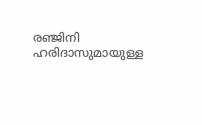രഞ്ജിനി ഹരിദാസുമായുള്ള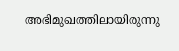അഭിമുഖത്തിലായിരുന്നു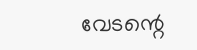വേടന്റെ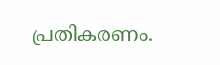പ്രതികരണം.